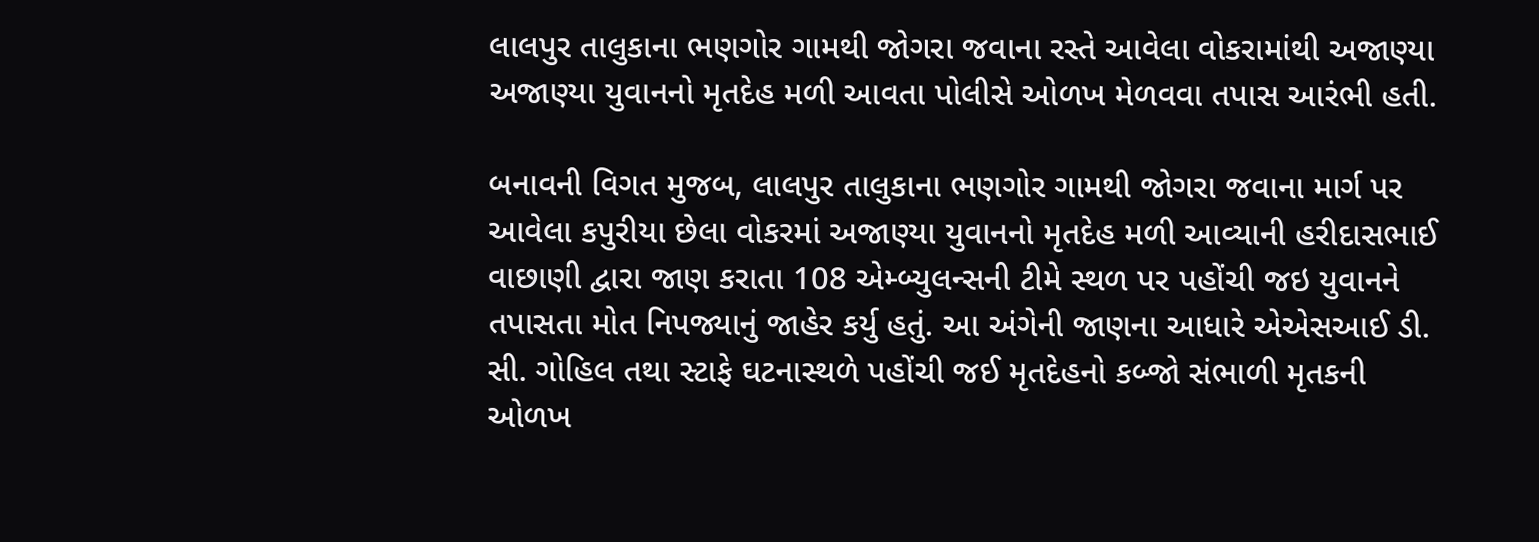લાલપુર તાલુકાના ભણગોર ગામથી જોગરા જવાના રસ્તે આવેલા વોકરામાંથી અજાણ્યા અજાણ્યા યુવાનનો મૃતદેહ મળી આવતા પોલીસે ઓળખ મેળવવા તપાસ આરંભી હતી.

બનાવની વિગત મુજબ, લાલપુર તાલુકાના ભણગોર ગામથી જોગરા જવાના માર્ગ પર આવેલા કપુરીયા છેલા વોકરમાં અજાણ્યા યુવાનનો મૃતદેહ મળી આવ્યાની હરીદાસભાઈ વાછાણી દ્વારા જાણ કરાતા 108 એમ્બ્યુલન્સની ટીમે સ્થળ પર પહોંચી જઇ યુવાનને તપાસતા મોત નિપજ્યાનું જાહેર કર્યુ હતું. આ અંગેની જાણના આધારે એએસઆઈ ડી. સી. ગોહિલ તથા સ્ટાફે ઘટનાસ્થળે પહોંચી જઈ મૃતદેહનો કબ્જો સંભાળી મૃતકની ઓળખ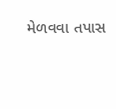મેળવવા તપાસ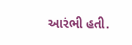આરંભી હતી.